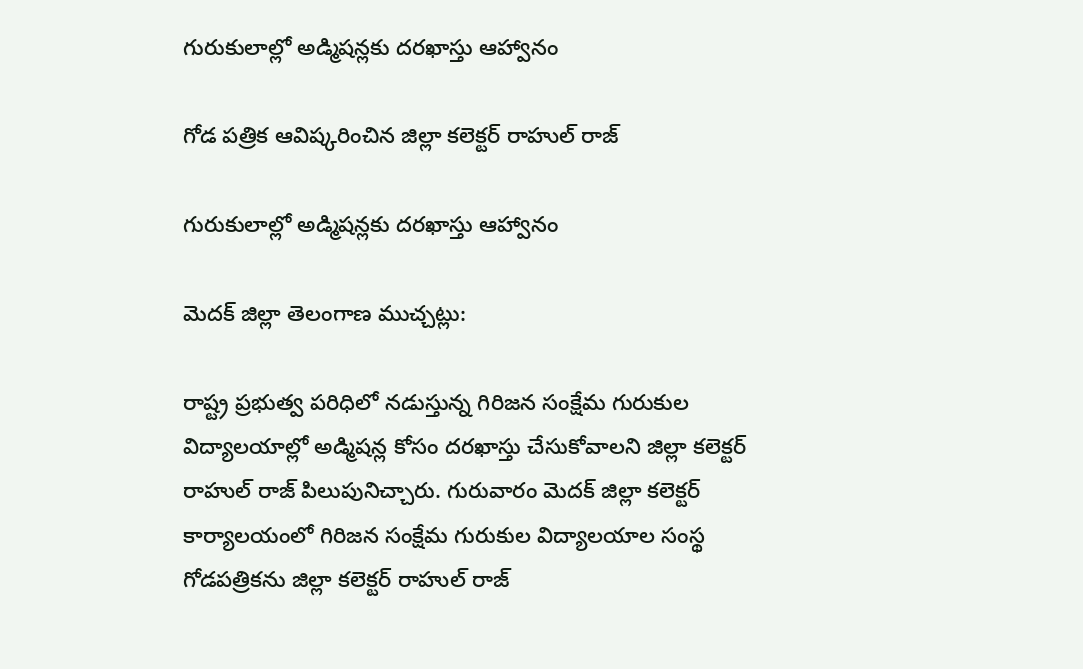గురుకులాల్లో అడ్మిషన్లకు దరఖాస్తు ఆహ్వానం

గోడ పత్రిక ఆవిష్కరించిన జిల్లా కలెక్టర్ రాహుల్ రాజ్

గురుకులాల్లో అడ్మిషన్లకు దరఖాస్తు ఆహ్వానం

మెదక్ జిల్లా తెలంగాణ ముచ్చట్లు:

రాష్ట్ర ప్రభుత్వ పరిధిలో నడుస్తున్న గిరిజన సంక్షేమ గురుకుల  విద్యాలయాల్లో అడ్మిషన్ల కోసం దరఖాస్తు చేసుకోవాలని జిల్లా కలెక్టర్ రాహుల్ రాజ్ పిలుపునిచ్చారు. గురువారం మెదక్ జిల్లా కలెక్టర్ కార్యాలయంలో గిరిజన సంక్షేమ గురుకుల విద్యాలయాల సంస్థ గోడపత్రికను జిల్లా కలెక్టర్ రాహుల్ రాజ్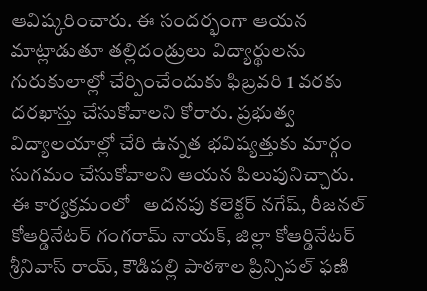ఆవిష్కరించారు. ఈ సందర్భంగా ఆయన మాట్లాడుతూ తల్లిదండ్రులు విద్యార్థులను గురుకులాల్లో చేర్పించేందుకు ఫిబ్రవరి 1 వరకు దరఖాస్తు చేసుకోవాలని కోరారు. ప్రభుత్వ విద్యాలయాల్లో చేరి ఉన్నత భవిష్యత్తుకు మార్గం సుగమం చేసుకోవాలని ఆయన పిలుపునిచ్చారు. ఈ కార్యక్రమంలో   అదనపు కలెక్టర్ నగేష్, రీజనల్ కోఆర్డినేటర్ గంగరామ్ నాయక్, జిల్లా కోఆర్డినేటర్ శ్రీనివాస్ రాయ్, కౌడిపల్లి పాఠశాల ప్రిన్సిపల్ ఫణి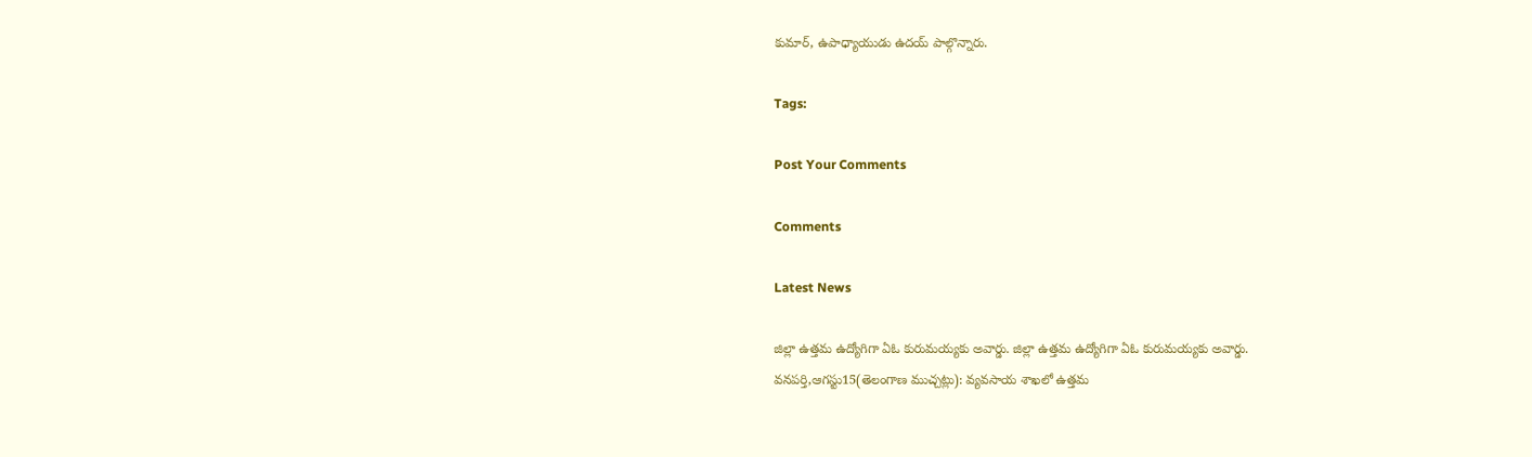కుమార్, ఉపాధ్యాయుడు ఉదయ్ పాల్గొన్నారు.

Tags:

Post Your Comments

Comments

Latest News

జిల్లా ఉత్తమ ఉద్యోగిగా ఏఓ కురుమయ్యకు అవార్డు. జిల్లా ఉత్తమ ఉద్యోగిగా ఏఓ కురుమయ్యకు అవార్డు.
వనపర్తి,ఆగస్టు15(తెలంగాణ ముచ్చట్లు): వ్యవసాయ శాఖలో ఉత్తమ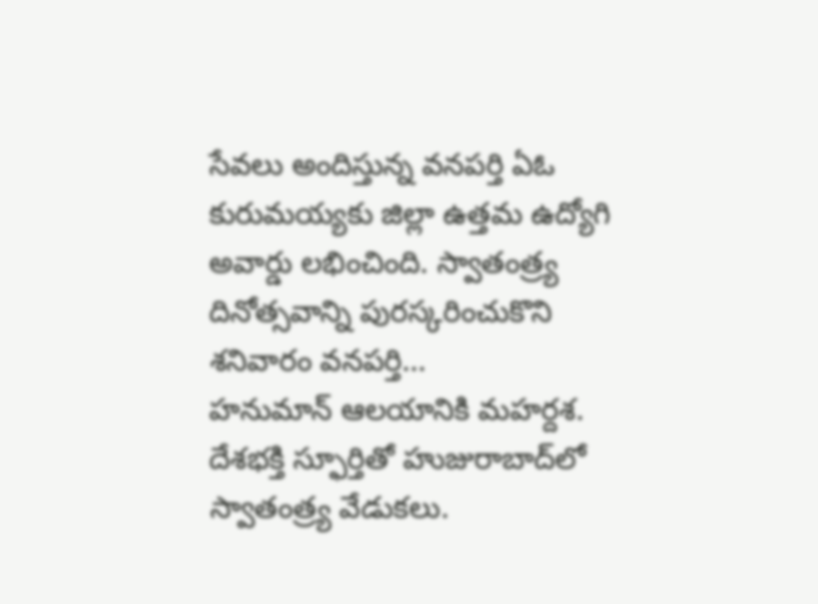సేవలు అందిస్తున్న వనపర్తి ఏఓ కురుమయ్యకు జిల్లా ఉత్తమ ఉద్యోగి అవార్డు లభించింది. స్వాతంత్ర్య దినోత్సవాన్ని పురస్కరించుకొని శనివారం వనపర్తి...
హనుమాన్ ఆలయానికి మహర్దశ.
దేశభక్తి స్ఫూర్తితో హుజురాబాద్‌లో స్వాతంత్ర్య వేడుకలు.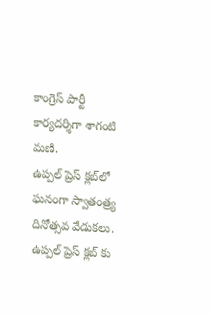కాంగ్రెస్ పార్టీ కార్యదర్శిగా శాగంటి మణి.
ఉప్పల్ ప్రెస్ క్లబ్‌లో ఘనంగా స్వాతంత్ర్య దినోత్సవ వేడుకలు.
ఉప్పల్ ప్రెస్ క్లబ్‌ కు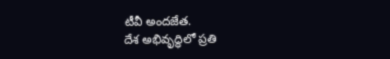టీవీ అందజేత.
దేశ అభివృద్ధిలో ప్రతి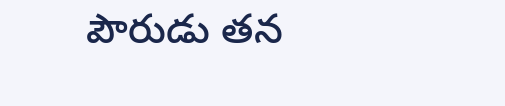పౌరుడు తన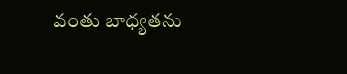వంతు బాధ్యతను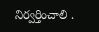నిర్వర్తించాలి .